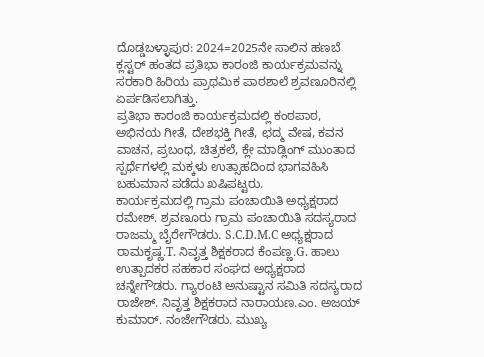ದೊಡ್ಡಬಳ್ಳಾಪುರ: 2024=2025ನೇ ಸಾಲಿನ ಹಣಬೆ ಕ್ಲಸ್ಟರ್ ಹಂತದ ಪ್ರತಿಭಾ ಕಾರಂಜಿ ಕಾರ್ಯಕ್ರಮವನ್ನು ಸರಕಾರಿ ಹಿರಿಯ ಪ್ರಾಥಮಿಕ ಪಾಠಶಾಲೆ ಶ್ರವಣೂರಿನಲ್ಲಿ ಏರ್ಪಡಿಸಲಾಗಿತ್ತು.
ಪ್ರತಿಭಾ ಕಾರಂಜಿ ಕಾರ್ಯಕ್ರಮದಲ್ಲಿ ಕಂಠಪಾಠ, ಅಭಿನಯ ಗೀತೆ, ದೇಶಭಕ್ತಿ ಗೀತೆ, ಛದ್ಮ ವೇಷ, ಕವನ ವಾಚನ, ಪ್ರಬಂಧ, ಚಿತ್ರಕಲೆ, ಕ್ಲೇ ಮಾಡ್ಲಿಂಗ್ ಮುಂತಾದ ಸ್ಪರ್ಧೆಗಳಲ್ಲಿ ಮಕ್ಕಳು ಉತ್ಸಾಹದಿಂದ ಭಾಗವಹಿಸಿ ಬಹುಮಾನ ಪಡೆದು ಖಷಿಪಟ್ಟರು.
ಕಾರ್ಯಕ್ರಮದಲ್ಲಿ ಗ್ರಾಮ ಪಂಚಾಯಿತಿ ಅಧ್ಯಕ್ಷರಾದ ರಮೇಶ್. ಶ್ರವಣೂರು ಗ್ರಾಮ ಪಂಚಾಯಿತಿ ಸದಸ್ಯರಾದ ರಾಜಮ್ಮ ಬೈರೇಗೌಡರು. S.C.D.M.C ಅಧ್ಯಕ್ಷರಾದ ರಾಮಕೃಷ್ಣ.T. ನಿವೃತ್ತ ಶಿಕ್ಷಕರಾದ ಕೆಂಪಣ್ಣ.G. ಹಾಲು ಉತ್ಪಾದಕರ ಸಹಕಾರ ಸಂಘದ ಅಧ್ಯಕ್ಷರಾದ ಚನ್ನೇಗೌಡರು. ಗ್ಯಾರಂಟಿ ಅನುಷ್ಟಾನ ಸಮಿತಿ ಸದಸ್ಯರಾದ ರಾಜೇಶ್. ನಿವೃತ್ತ ಶಿಕ್ಷಕರಾದ ನಾರಾಯಣ.ಎಂ. ಅಜಯ್ ಕುಮಾರ್. ನಂಜೇಗೌಡರು. ಮುಖ್ಯ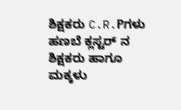ಶಿಕ್ಷಕರು C.R.Pಗಳು ಹಣಬೆ ಕ್ಲಸ್ಟರ್ ನ ಶಿಕ್ಷಕರು ಹಾಗೂ ಮಕ್ಕಳು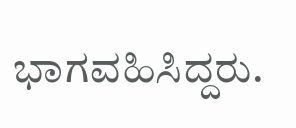ಭಾಗವಹಿಸಿದ್ದರು.